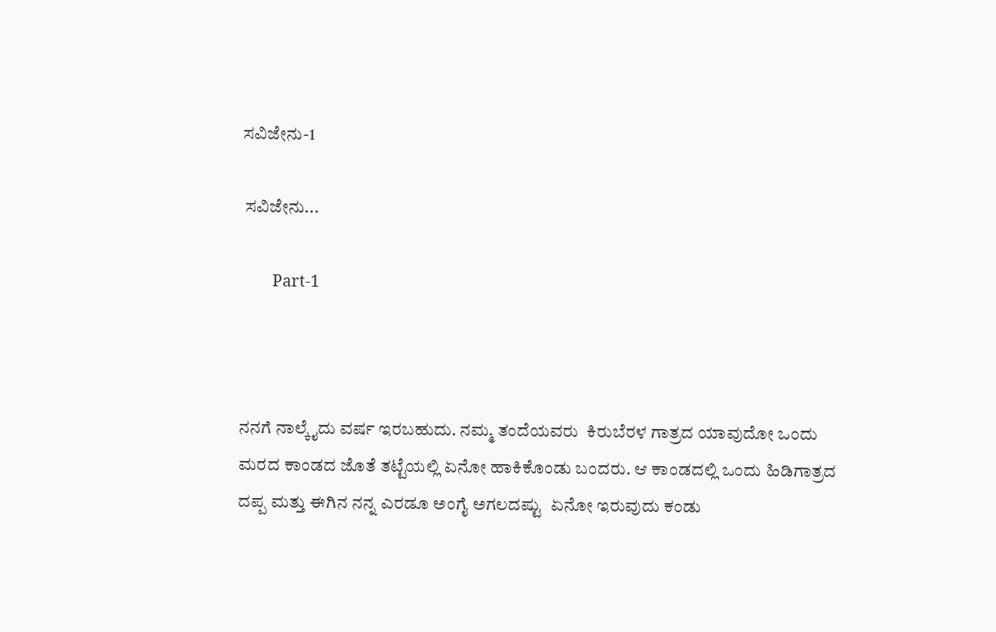ಸವಿಜೇನು-1

 ಸವಿಜೇನು...

        Part-1



ನನಗೆ ನಾಲ್ಕೈದು ವರ್ಷ ಇರಬಹುದು. ನಮ್ಮ ತಂದೆಯವರು  ಕಿರುಬೆರಳ ಗಾತ್ರದ ಯಾವುದೋ ಒಂದು ಮರದ ಕಾಂಡದ ಜೊತೆ ತಟ್ಟೆಯಲ್ಲಿ ಏನೋ ಹಾಕಿಕೊಂಡು ಬಂದರು. ಆ ಕಾಂಡದಲ್ಲಿ ಒಂದು ಹಿಡಿಗಾತ್ರದ ದಪ್ಪ ಮತ್ತು ಈಗಿನ ನನ್ನ ಎರಡೂ ಅಂಗೈ ಅಗಲದಷ್ಟು  ಏನೋ ಇರುವುದು ಕಂಡು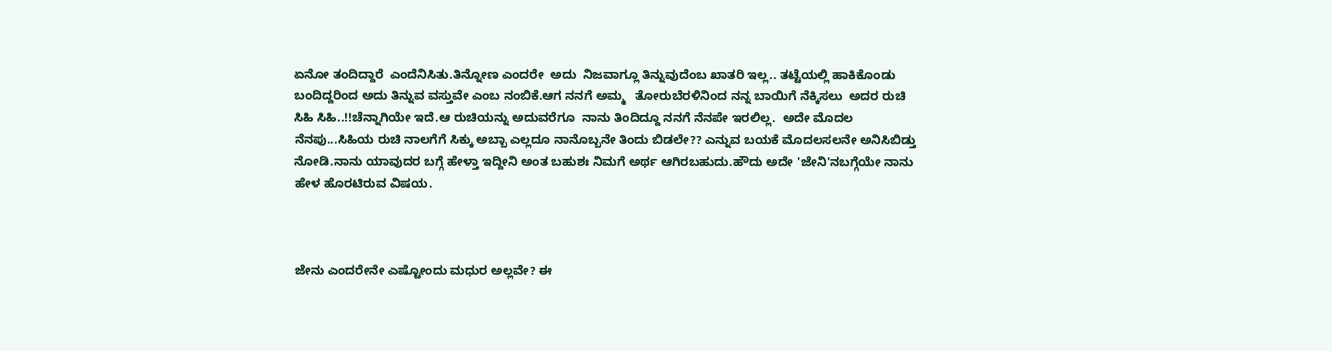ಏನೋ ತಂದಿದ್ದಾರೆ  ಎಂದೆನಿಸಿತು.ತಿನ್ನೋಣ ಎಂದರೇ  ಅದು  ನಿಜವಾಗ್ಲೂ ತಿನ್ನುವುದೆಂಬ ಖಾತರಿ ಇಲ್ಲ.. ತಟ್ಟೆಯಲ್ಲಿ ಹಾಕಿಕೊಂಡು ಬಂದಿದ್ದರಿಂದ ಅದು ತಿನ್ನುವ ವಸ್ತುವೇ ಎಂಬ ನಂಬಿಕೆ.ಆಗ ನನಗೆ ಅಮ್ಮ   ತೋರುಬೆರಳಿನಿಂದ ನನ್ನ ಬಾಯಿಗೆ ನೆಕ್ಕಿಸಲು  ಅದರ ರುಚಿ ಸಿಹಿ ಸಿಹಿ..!!ಚೆನ್ನಾಗಿಯೇ ಇದೆ.ಆ ರುಚಿಯನ್ನು ಅದುವರೆಗೂ  ನಾನು ತಿಂದಿದ್ದೂ ನನಗೆ ನೆನಪೇ ಇರಲಿಲ್ಲ.  ಅದೇ ಮೊದಲ ನೆನಪು...ಸಿಹಿಯ ರುಚಿ ನಾಲಗೆಗೆ ಸಿಕ್ಕು ಅಬ್ಬಾ ಎಲ್ಲದೂ ನಾನೊಬ್ಬನೇ ತಿಂದು ಬಿಡಲೇ?? ಎನ್ನುವ ಬಯಕೆ ಮೊದಲಸಲನೇ ಅನಿಸಿಬಿಡ್ತು ನೋಡಿ.ನಾನು ಯಾವುದರ ಬಗ್ಗೆ ಹೇಳ್ತಾ ಇದ್ದೀನಿ ಅಂತ ಬಹುಶಃ ನಿಮಗೆ ಅರ್ಥ ಆಗಿರಬಹುದು.ಹೌದು ಅದೇ 'ಜೇನಿ'ನಬಗ್ಗೆಯೇ ನಾನು ಹೇಳ ಹೊರಟಿರುವ ವಿಷಯ.



ಜೇನು ಎಂದರೇನೇ ಎಷ್ಟೋಂದು ಮಧುರ ಅಲ್ಲವೇ? ಈ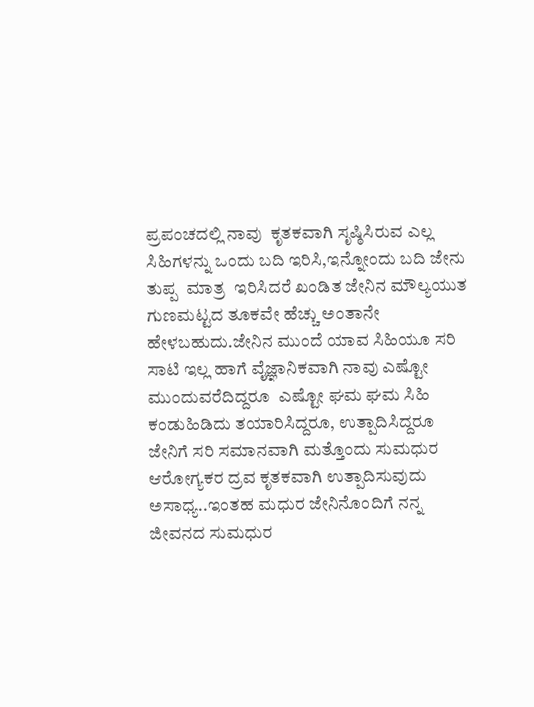ಪ್ರಪಂಚದಲ್ಲಿ ನಾವು  ಕೃತಕವಾಗಿ ಸೃಷ್ಠಿಸಿರುವ ಎಲ್ಲ ಸಿಹಿಗಳನ್ನು ಒಂದು ಬದಿ ಇರಿಸಿ,ಇನ್ನೋಂದು ಬದಿ ಜೇನು ತುಪ್ಪ  ಮಾತ್ರ  ಇರಿಸಿದರೆ ಖಂಡಿತ ಜೇನಿನ ಮೌಲ್ಯಯುತ ಗುಣಮಟ್ಟದ ತೂಕವೇ ಹೆಚ್ಚು ಅಂತಾನೇ ಹೇಳಬಹುದು.ಜೇನಿನ ಮುಂದೆ ಯಾವ ಸಿಹಿಯೂ ಸರಿ ಸಾಟಿ ಇಲ್ಲ ಹಾಗೆ ವೈಜ್ಞಾನಿಕವಾಗಿ ನಾವು ಎಷ್ಟೋ ಮುಂದುವರೆದಿದ್ದರೂ  ಎಷ್ಟೋ ಘಮ ಘಮ ಸಿಹಿ ಕಂಡುಹಿಡಿದು ತಯಾರಿಸಿದ್ದರೂ, ಉತ್ಪಾದಿಸಿದ್ದರೂ ಜೇನಿಗೆ ಸರಿ ಸಮಾನವಾಗಿ ಮತ್ತೊಂದು ಸುಮಧುರ  ಆರೋಗ್ಯಕರ ದ್ರವ ಕೃತಕವಾಗಿ ಉತ್ಪಾದಿಸುವುದು ಅಸಾಧ್ಯ..ಇಂತಹ ಮಧುರ ಜೇನಿನೊಂದಿಗೆ ನನ್ನ ಜೀವನದ ಸುಮಧುರ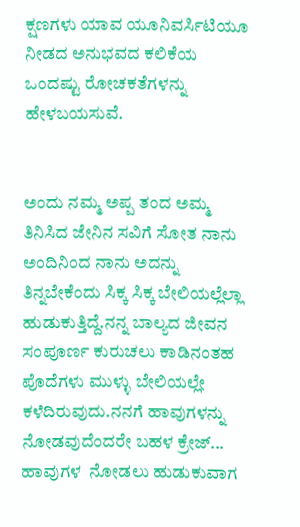ಕ್ಷಣಗಳು ಯಾವ ಯೂನಿವರ್ಸಿಟಿಯೂ ನೀಡದ ಅನುಭವದ ಕಲಿಕೆಯ ಒಂದಷ್ಟು ರೋಚಕತೆಗಳನ್ನು ಹೇಳಬಯಸುವೆ.


ಅಂದು ನಮ್ಮ ಅಪ್ಪ ತಂದ ಅಮ್ಮ ತಿನಿಸಿದ ಜೇನಿನ ಸವಿಗೆ ಸೋತ ನಾನು ಅಂದಿನಿಂದ ನಾನು ಅದನ್ನು ತಿನ್ನಬೇಕೆಂದು ಸಿಕ್ಕ ಸಿಕ್ಕ ಬೇಲಿಯಲ್ಲೆಲ್ಲಾ ಹುಡುಕುತ್ತಿದ್ದೆ.ನನ್ನ ಬಾಲ್ಯದ ಜೀವನ ಸಂಪೂರ್ಣ ಕುರುಚಲು ಕಾಡಿನಂತಹ ಪೊದೆಗಳು ಮುಳ್ಳು ಬೇಲಿಯಲ್ಲೇ ಕಳೆದಿರುವುದು.ನನಗೆ ಹಾವುಗಳನ್ನು ನೋಡವುದೆಂದರೇ ಬಹಳ ಕ್ರೇಜ್...  ಹಾವುಗಳ  ನೋಡಲು ಹುಡುಕುವಾಗ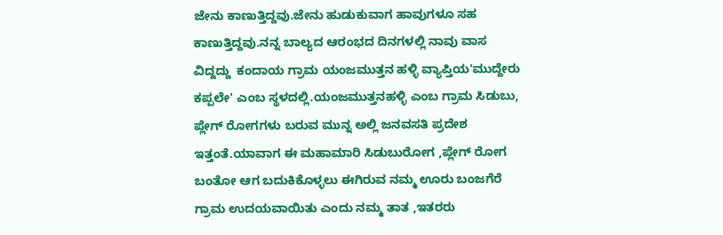ಜೇನು ಕಾಣುತ್ತಿದ್ದವು.ಜೇನು ಹುಡುಕುವಾಗ ಹಾವುಗಳೂ ಸಹ ಕಾಣುತ್ತಿದ್ದವು.ನನ್ನ ಬಾಲ್ಯದ ಆರಂಭದ ದಿನಗಳಲ್ಲಿ ನಾವು ವಾಸ ವಿದ್ದದ್ದು  ಕಂದಾಯ ಗ್ರಾಮ ಯಂಜಮುತ್ತನ ಹಳ್ಳಿ ವ್ಯಾಪ್ತಿಯ'ಮುದ್ದೇರು ಕಪ್ಪಲೇ' ಎಂಬ ಸ್ಥಳದಲ್ಲಿ.ಯಂಜಮುತ್ತನಹಳ್ಳಿ ಎಂಬ ಗ್ರಾಮ ಸಿಡುಬು, ಪ್ಲೇಗ್ ರೋಗಗಳು ಬರುವ ಮುನ್ನ ಅಲ್ಲಿ ಜನವಸತಿ ಪ್ರದೇಶ ಇತ್ತಂತೆ.ಯಾವಾಗ ಈ ಮಹಾಮಾರಿ ಸಿಡುಬುರೋಗ ,ಪ್ಲೇಗ್ ರೋಗ ಬಂತೋ ಆಗ ಬದುಕಿಕೊಳ್ಳಲು ಈಗಿರುವ ನಮ್ಮ ಊರು ಬಂಜಗೆರೆ ಗ್ರಾಮ ಉದಯವಾಯಿತು ಎಂದು ನಮ್ಮ ತಾತ ,ಇತರರು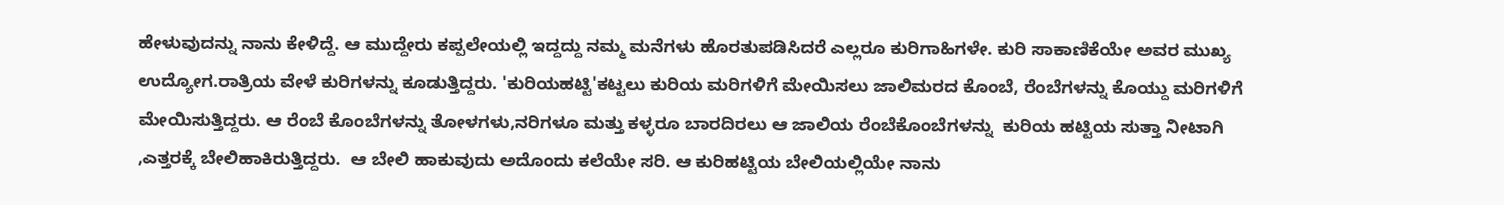ಹೇಳುವುದನ್ನು ನಾನು ಕೇಳಿದ್ದೆ. ಆ ಮುದ್ದೇರು ಕಪ್ಪಲೇಯಲ್ಲಿ ಇದ್ದದ್ದು ನಮ್ಮ ಮನೆಗಳು ಹೊರತುಪಡಿಸಿದರೆ ಎಲ್ಲರೂ ಕುರಿಗಾಹಿಗಳೇ. ಕುರಿ ಸಾಕಾಣಿಕೆಯೇ ಅವರ ಮುಖ್ಯ ಉದ್ಯೋಗ.ರಾತ್ರಿಯ ವೇಳೆ ಕುರಿಗಳನ್ನು ಕೂಡುತ್ತಿದ್ದರು. 'ಕುರಿಯಹಟ್ಟಿ'ಕಟ್ಟಲು ಕುರಿಯ ಮರಿಗಳಿಗೆ ಮೇಯಿಸಲು ಜಾಲಿಮರದ ಕೊಂಬೆ, ರೆಂಬೆಗಳನ್ನು ಕೊಯ್ದು ಮರಿಗಳಿಗೆ ಮೇಯಿಸುತ್ತಿದ್ದರು. ಆ ರೆಂಬೆ ಕೊಂಬೆಗಳನ್ನು ತೋಳಗಳು,ನರಿಗಳೂ ಮತ್ತು ಕಳ್ಳರೂ ಬಾರದಿರಲು ಆ ಜಾಲಿಯ ರೆಂಬೆಕೊಂಬೆಗಳನ್ನು  ಕುರಿಯ ಹಟ್ಟಿಯ ಸುತ್ತಾ ನೀಟಾಗಿ ,ಎತ್ತರಕ್ಕೆ ಬೇಲಿಹಾಕಿರುತ್ತಿದ್ದರು.  ಆ ಬೇಲಿ ಹಾಕುವುದು ಅದೊಂದು ಕಲೆಯೇ ಸರಿ. ಆ ಕುರಿಹಟ್ಟಿಯ ಬೇಲಿಯಲ್ಲಿಯೇ ನಾನು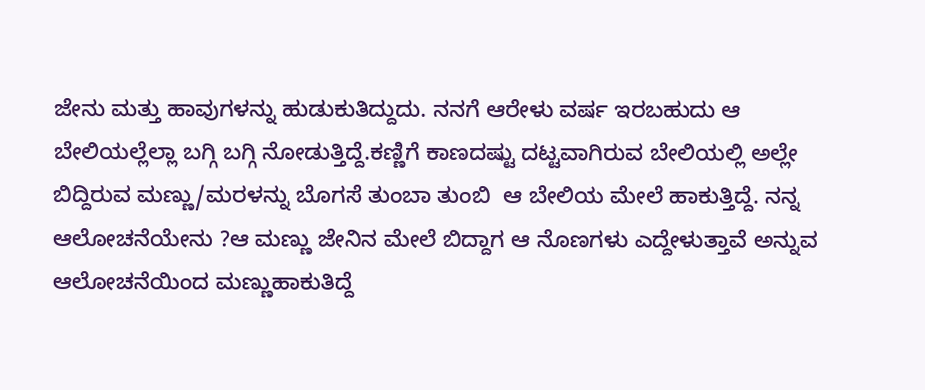ಜೇನು ಮತ್ತು ಹಾವುಗಳನ್ನು ಹುಡುಕುತಿದ್ದುದು. ನನಗೆ ಆರೇಳು ವರ್ಷ ಇರಬಹುದು ಆ ಬೇಲಿಯಲ್ಲೆಲ್ಲಾ ಬಗ್ಗಿ ಬಗ್ಗಿ ನೋಡುತ್ತಿದ್ದೆ.ಕಣ್ಣಿಗೆ ಕಾಣದಷ್ಟು ದಟ್ಟವಾಗಿರುವ ಬೇಲಿಯಲ್ಲಿ ಅಲ್ಲೇ ಬಿದ್ದಿರುವ ಮಣ್ಣು/ಮರಳನ್ನು ಬೊಗಸೆ ತುಂಬಾ ತುಂಬಿ  ಆ ಬೇಲಿಯ ಮೇಲೆ ಹಾಕುತ್ತಿದ್ದೆ. ನನ್ನ ಆಲೋಚನೆಯೇನು ?ಆ ಮಣ್ಣು ಜೇನಿನ ಮೇಲೆ ಬಿದ್ದಾಗ ಆ ನೊಣಗಳು ಎದ್ದೇಳುತ್ತಾವೆ ಅನ್ನುವ ಆಲೋಚನೆಯಿಂದ ಮಣ್ಣುಹಾಕುತಿದ್ದೆ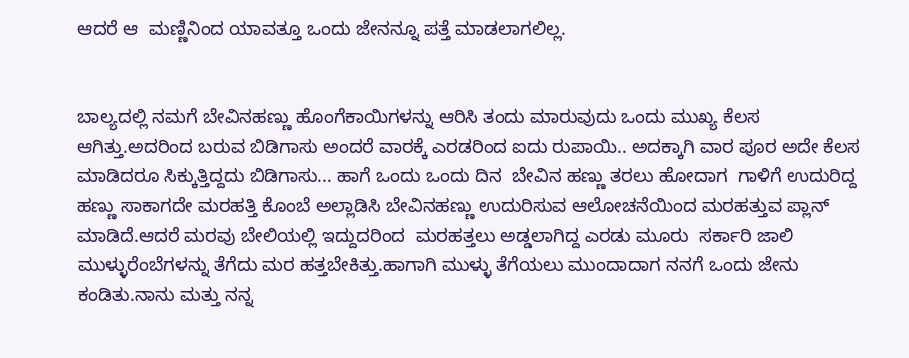ಆದರೆ ಆ  ಮಣ್ಣಿನಿಂದ ಯಾವತ್ತೂ ಒಂದು ಜೇನನ್ನೂ ಪತ್ತೆ ಮಾಡಲಾಗಲಿಲ್ಲ.


ಬಾಲ್ಯದಲ್ಲಿ ನಮಗೆ ಬೇವಿನಹಣ್ಣು ಹೊಂಗೆಕಾಯಿಗಳನ್ನು ಆರಿಸಿ ತಂದು ಮಾರುವುದು ಒಂದು ಮುಖ್ಯ ಕೆಲಸ ಆಗಿತ್ತು.ಅದರಿಂದ ಬರುವ ಬಿಡಿಗಾಸು ಅಂದರೆ ವಾರಕ್ಕೆ ಎರಡರಿಂದ ಐದು ರುಪಾಯಿ.. ಅದಕ್ಕಾಗಿ ವಾರ ಪೂರ ಅದೇ ಕೆಲಸ ಮಾಡಿದರೂ ಸಿಕ್ಕುತ್ತಿದ್ದದು ಬಿಡಿಗಾಸು... ಹಾಗೆ ಒಂದು ಒಂದು ದಿನ  ಬೇವಿನ ಹಣ್ಣು ತರಲು ಹೋದಾಗ  ಗಾಳಿಗೆ ಉದುರಿದ್ದ ಹಣ್ಣು ಸಾಕಾಗದೇ ಮರಹತ್ತಿ ಕೊಂಬೆ ಅಲ್ಲಾಡಿಸಿ ಬೇವಿನಹಣ್ಣು ಉದುರಿಸುವ ಆಲೋಚನೆಯಿಂದ ಮರಹತ್ತುವ ಪ್ಲಾನ್ ಮಾಡಿದೆ.ಆದರೆ ಮರವು ಬೇಲಿಯಲ್ಲಿ ಇದ್ದುದರಿಂದ  ಮರಹತ್ತಲು ಅಡ್ಡಲಾಗಿದ್ದ ಎರಡು ಮೂರು  ಸರ್ಕಾರಿ ಜಾಲಿ ಮುಳ್ಳುರೆಂಬೆಗಳನ್ನು ತೆಗೆದು ಮರ ಹತ್ತಬೇಕಿತ್ತು.ಹಾಗಾಗಿ ಮುಳ್ಳು ತೆಗೆಯಲು ಮುಂದಾದಾಗ ನನಗೆ ಒಂದು ಜೇನು ಕಂಡಿತು.ನಾನು ಮತ್ತು ನನ್ನ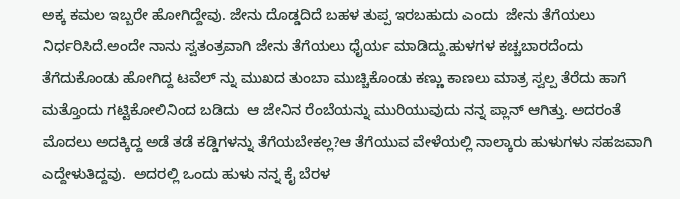ಅಕ್ಕ ಕಮಲ ಇಬ್ಬರೇ ಹೋಗಿದ್ದೇವು. ಜೇನು ದೊಡ್ಡದಿದೆ ಬಹಳ ತುಪ್ಪ ಇರಬಹುದು ಎಂದು  ಜೇನು ತೆಗೆಯಲು ನಿರ್ಧರಿಸಿದೆ.ಅಂದೇ ನಾನು ಸ್ವತಂತ್ರವಾಗಿ ಜೇನು ತೆಗೆಯಲು ಧೈರ್ಯ ಮಾಡಿದ್ದು.ಹುಳಗಳ ಕಚ್ಚಬಾರದೆಂದು ತೆಗೆದುಕೊಂಡು ಹೋಗಿದ್ದ ಟವೆಲ್ ನ್ನು ಮುಖದ ತುಂಬಾ ಮುಚ್ಚಿಕೊಂಡು ಕಣ್ಣು ಕಾಣಲು ಮಾತ್ರ ಸ್ವಲ್ಪ ತೆರೆದು ಹಾಗೆ ಮತ್ತೊಂದು ಗಟ್ಟಿಕೋಲಿನಿಂದ ಬಡಿದು  ಆ ಜೇನಿನ ರೆಂಬೆಯನ್ನು ಮುರಿಯುವುದು ನನ್ನ ಪ್ಲಾನ್ ಆಗಿತ್ತು. ಅದರಂತೆ ಮೊದಲು ಅದಕ್ಕಿದ್ದ ಅಡೆ ತಡೆ ಕಡ್ಡಿಗಳನ್ನು ತೆಗೆಯಬೇಕಲ್ಲ?ಆ ತೆಗೆಯುವ ವೇಳೆಯಲ್ಲಿ ನಾಲ್ಕಾರು ಹುಳುಗಳು ಸಹಜವಾಗಿ ಎದ್ದೇಳುತಿದ್ದವು.  ಅದರಲ್ಲಿ ಒಂದು ಹುಳು ನನ್ನ ಕೈ ಬೆರಳ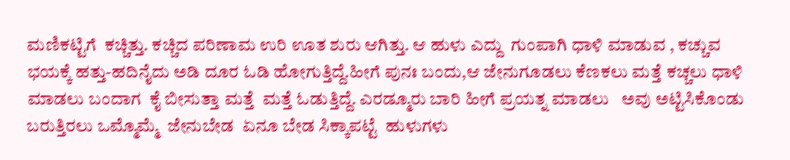ಮಣಿಕಟ್ಟಿಗೆ  ಕಚ್ಚಿತ್ತು. ಕಚ್ಚಿದ ಪರಿಣಾಮ ಉರಿ ಊತ ಶುರು ಆಗಿತ್ತು. ಆ ಹುಳು ಎದ್ದು  ಗುಂಪಾಗಿ ಧಾಳಿ ಮಾಡುವ , ಕಚ್ಚುವ ಭಯಕ್ಕೆ ಹತ್ತು-ಹದಿನೈದು ಅಡಿ ದೂರ ಓಡಿ ಹೋಗುತ್ತಿದ್ದೆ.ಹೀಗೆ ಪುನಃ ಬಂದು,ಆ ಜೇನುಗೂಡಲು ಕೆಣಕಲು ಮತ್ತೆ ಕಚ್ಚಲು ಧಾಳಿ ಮಾಡಲು ಬಂದಾಗ  ಕೈ ಬೀಸುತ್ತಾ ಮತ್ತೆ  ಮತ್ತೆ ಓಡುತ್ತಿದ್ದೆ. ಎರಡ್ಮೂರು ಬಾರಿ ಹೀಗೆ ಪ್ರಯತ್ನ ಮಾಡಲು   ಅವು ಅಟ್ಟಿಸಿಕೊಂಡು ಬರುತ್ತಿರಲು ಒಮ್ಮೊಮ್ಮೆ  ಜೇನುಬೇಡ  ಏನೂ ಬೇಡ ಸಿಕ್ಕಾಪಟ್ಟೆ  ಹುಳುಗಳು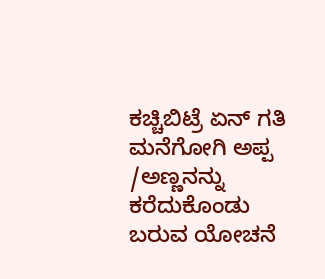ಕಚ್ಚಿಬಿಟ್ರೆ ಏನ್ ಗತಿ ಮನೆಗೋಗಿ ಅಪ್ಪ /ಅಣ್ಣನನ್ನು ಕರೆದುಕೊಂಡು ಬರುವ ಯೋಚನೆ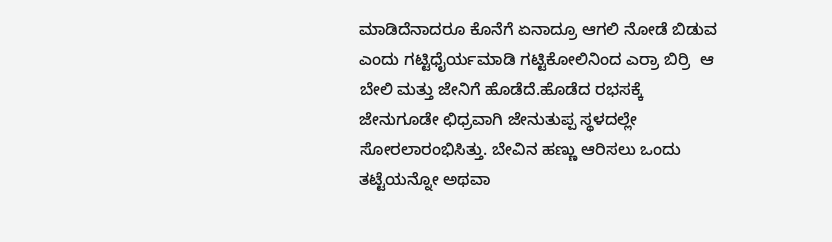ಮಾಡಿದೆನಾದರೂ ಕೊನೆಗೆ ಏನಾದ್ರೂ ಆಗಲಿ ನೋಡೆ ಬಿಡುವ ಎಂದು ಗಟ್ಟಿಧೈರ್ಯಮಾಡಿ ಗಟ್ಟಿಕೋಲಿನಿಂದ ಎರ್ರಾ ಬಿರ್ರಿ  ಆ ಬೇಲಿ ಮತ್ತು ಜೇನಿಗೆ ಹೊಡೆದೆ.ಹೊಡೆದ ರಭಸಕ್ಕೆ ಜೇನುಗೂಡೇ ಛಿಧ್ರವಾಗಿ ಜೇನುತುಪ್ಪ ಸ್ಥಳದಲ್ಲೇ ಸೋರಲಾರಂಭಿಸಿತ್ತು. ಬೇವಿನ ಹಣ್ಣು ಆರಿಸಲು ಒಂದು ತಟ್ಟೆಯನ್ನೋ ಅಥವಾ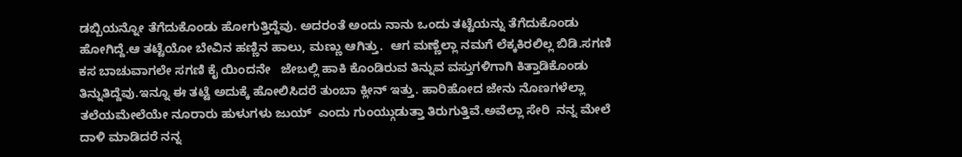ಡಬ್ಬಿಯನ್ನೋ ತೆಗೆದುಕೊಂಡು ಹೋಗುತ್ತಿದ್ದೆವು. ಅದರಂತೆ ಅಂದು ನಾನು ಒಂದು ತಟ್ಟೆಯನ್ನು ತೆಗೆದುಕೊಂಡು ಹೋಗಿದ್ದೆ.ಆ ತಟ್ಟೆಯೋ ಬೇವಿನ ಹಣ್ಣಿನ ಹಾಲು, ಮಣ್ಣು ಆಗಿತ್ತು.  ಆಗ ಮಣ್ಣೆಲ್ಲಾ ನಮಗೆ ಲೆಕ್ಕಕಿರಲಿಲ್ಲ ಬಿಡಿ.ಸಗಣಿ ಕಸ ಬಾಚುವಾಗಲೇ ಸಗಣಿ ಕೈ ಯಿಂದನೇ   ಜೇಬಲ್ಲಿ ಹಾಕಿ ಕೊಂಡಿರುವ ತಿನ್ನುವ ವಸ್ತುಗಳಿಗಾಗಿ ಕಿತ್ತಾಡಿಕೊಂಡು ತಿನ್ನುತಿದ್ದೆವು.ಇನ್ನೂ ಈ ತಟ್ಟೆ ಅದುಕ್ಕೆ ಹೋಲಿಸಿದರೆ ತುಂಬಾ ಕ್ಲೀನ್ ಇತ್ತು. ಹಾರಿಹೋದ ಜೇನು ನೊಣಗಳೆಲ್ಲಾ ತಲೆಯಮೇಲೆಯೇ ನೂರಾರು ಹುಳುಗಳು ಜುಯ್  ಎಂದು ಗುಂಯ್ಗುಡುತ್ತಾ ತಿರುಗುತ್ತಿವೆ.ಅವೆಲ್ಲಾ ಸೇರಿ  ನನ್ನ ಮೇಲೆ  ದಾಳಿ ಮಾಡಿದರೆ ನನ್ನ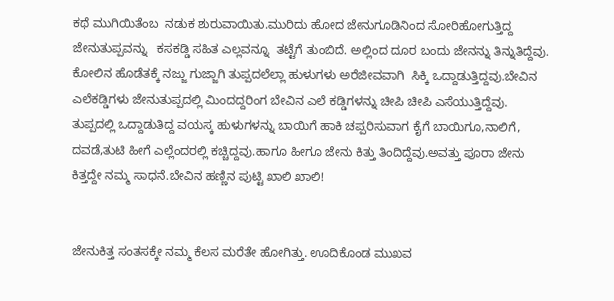ಕಥೆ ಮುಗಿಯಿತೆಂಬ  ನಡುಕ ಶುರುವಾಯಿತು.ಮುರಿದು ಹೋದ ಜೇನುಗೂಡಿನಿಂದ ಸೋರಿಹೋಗುತ್ತಿದ್ದ  ಜೇನುತುಪ್ಪವನ್ನು   ಕಸಕಡ್ಡಿ ಸಹಿತ ಎಲ್ಲವನ್ನೂ  ತಟ್ಟೆಗೆ ತುಂಬಿದೆ. ಅಲ್ಲಿಂದ ದೂರ ಬಂದು ಜೇನನ್ನು ತಿನ್ನುತಿದ್ದೆವು. ಕೋಲಿನ ಹೊಡೆತಕ್ಕೆ ನಜ್ಜು ಗುಜ್ಜಾಗಿ ತುಪ್ಪದಲೆಲ್ಲಾ ಹುಳುಗಳು ಅರೆಜೀವವಾಗಿ  ಸಿಕ್ಕಿ ಒದ್ದಾಡುತ್ತಿದ್ದವು.ಬೇವಿನ ಎಲೆಕಡ್ಡಿಗಳು ಜೇನುತುಪ್ಪದಲ್ಲಿ ಮಿಂದದ್ದರಿಂಗ ಬೇವಿನ ಎಲೆ ಕಡ್ಡಿಗಳನ್ನು ಚೀಪಿ ಚೀಪಿ ಎಸೆಯುತ್ತಿದ್ದೆವು.  ತುಪ್ಪದಲ್ಲಿ ಒದ್ದಾಡುತಿದ್ದ ವಯಸ್ಕ ಹುಳುಗಳನ್ನು ಬಾಯಿಗೆ ಹಾಕಿ ಚಪ್ಪರಿಸುವಾಗ ಕೈಗೆ ಬಾಯಿಗೂ,ನಾಲಿಗೆ, ದವಡೆ,ತುಟಿ ಹೀಗೆ ಎಲ್ಲೆಂದರಲ್ಲಿ ಕಚ್ಚಿದ್ದವು.ಹಾಗೂ ಹೀಗೂ ಜೇನು ಕಿತ್ತು ತಿಂದಿದ್ದೆವು.ಅವತ್ತು ಪೂರಾ ಜೇನು ಕಿತ್ತದ್ದೇ ನಮ್ಮ ಸಾಧನೆ.ಬೇವಿನ ಹಣ್ಣಿನ ಪುಟ್ಟಿ ಖಾಲಿ ಖಾಲಿ!


ಜೇನುಕಿತ್ತ ಸಂತಸಕ್ಕೇ ನಮ್ಮ ಕೆಲಸ ಮರೆತೇ ಹೋಗಿತ್ತು. ಊದಿಕೊಂಡ ಮುಖವ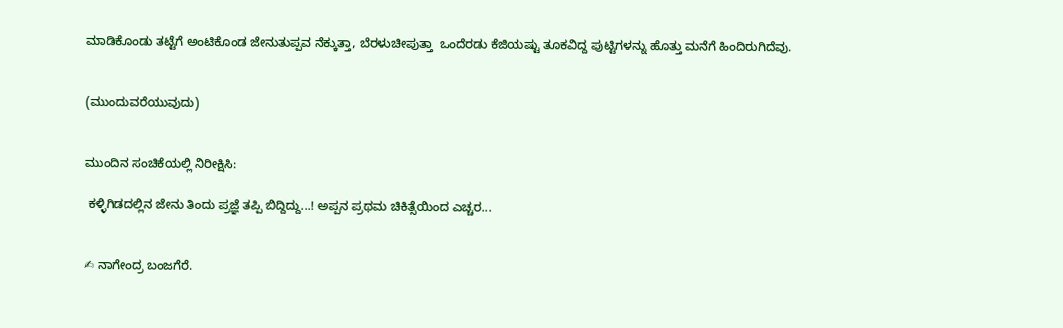ಮಾಡಿಕೊಂಡು ತಟ್ಟೆಗೆ ಅಂಟಿಕೊಂಡ ಜೇನುತುಪ್ಪವ ನೆಕ್ಕುತ್ತಾ, ಬೆರಳುಚೀಪುತ್ತಾ  ಒಂದೆರಡು ಕೆಜಿಯಷ್ಟು ತೂಕವಿದ್ದ ಪುಟ್ಟಿಗಳನ್ನು ಹೊತ್ತು ಮನೆಗೆ ಹಿಂದಿರುಗಿದೆವು.


(ಮುಂದುವರೆಯುವುದು)


ಮುಂದಿನ ಸಂಚಿಕೆಯಲ್ಲಿ ನಿರೀಕ್ಷಿಸಿ:

 ಕಳ್ಳಿಗಿಡದಲ್ಲಿನ ಜೇನು ತಿಂದು ಪ್ರಜ್ಞೆ ತಪ್ಪಿ ಬಿದ್ದಿದ್ದು...! ಅಪ್ಪನ ಪ್ರಥಮ ಚಿಕಿತ್ಸೆಯಿಂದ ಎಚ್ಚರ...


✍ ನಾಗೇಂದ್ರ ಬಂಜಗೆರೆ.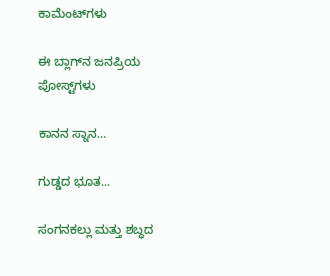ಕಾಮೆಂಟ್‌ಗಳು

ಈ ಬ್ಲಾಗ್‌ನ ಜನಪ್ರಿಯ ಪೋಸ್ಟ್‌ಗಳು

ಕಾನನ ಸ್ನಾನ...

ಗುಡ್ಡದ ಭೂತ...

ಸಂಗನಕಲ್ಲು ಮತ್ತು ಶಬ್ಧದ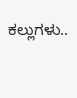ಕಲ್ಲುಗಳು..